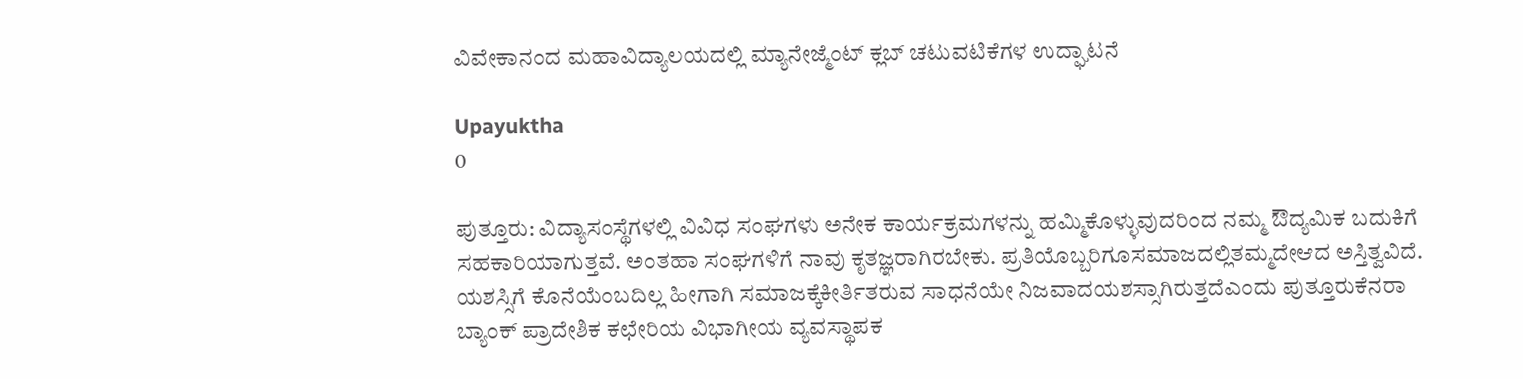ವಿವೇಕಾನಂದ ಮಹಾವಿದ್ಯಾಲಯದಲ್ಲಿ ಮ್ಯಾನೇಜ್ಮೆಂಟ್‍ ಕ್ಲಬ್ ಚಟುವಟಿಕೆಗಳ ಉದ್ಘಾಟನೆ

Upayuktha
0

ಪುತ್ತೂರು: ವಿದ್ಯಾಸಂಸ್ಥೆಗಳಲ್ಲಿ ವಿವಿಧ ಸಂಘಗಳು ಅನೇಕ ಕಾರ್ಯಕ್ರಮಗಳನ್ನು ಹಮ್ಮಿಕೊಳ್ಳುವುದರಿಂದ ನಮ್ಮ ಔದ್ಯಮಿಕ ಬದುಕಿಗೆ ಸಹಕಾರಿಯಾಗುತ್ತವೆ. ಅಂತಹಾ ಸಂಘಗಳಿಗೆ ನಾವು ಕೃತಜ್ಞರಾಗಿರಬೇಕು. ಪ್ರತಿಯೊಬ್ಬರಿಗೂಸಮಾಜದಲ್ಲಿತಮ್ಮದೇಆದ ಅಸ್ತಿತ್ವವಿದೆ. ಯಶಸ್ಸಿಗೆ ಕೊನೆಯೆಂಬದಿಲ್ಲ ಹೀಗಾಗಿ ಸಮಾಜಕ್ಕೆಕೀರ್ತಿತರುವ ಸಾಧನೆಯೇ ನಿಜವಾದಯಶಸ್ಸಾಗಿರುತ್ತದೆಎಂದು ಪುತ್ತೂರುಕೆನರಾ ಬ್ಯಾಂಕ್ ಪ್ರಾದೇಶಿಕ ಕಛೇರಿಯ ವಿಭಾಗೀಯ ವ್ಯವಸ್ಥಾಪಕ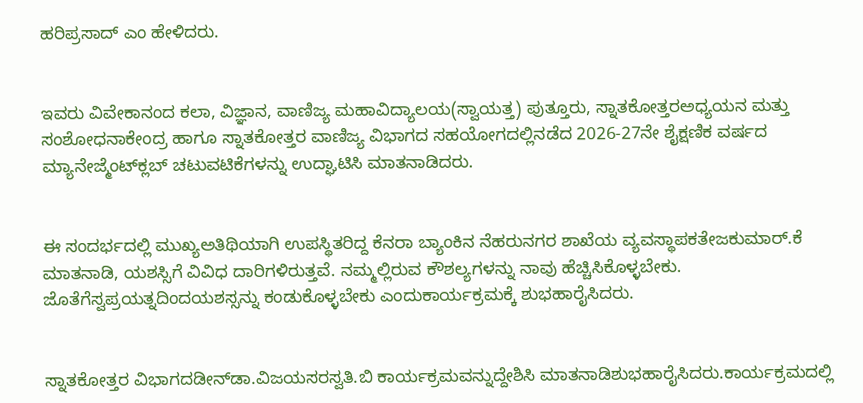ಹರಿಪ್ರಸಾದ್ ಎಂ ಹೇಳಿದರು.


ಇವರು ವಿವೇಕಾನಂದ ಕಲಾ, ವಿಜ್ಞಾನ, ವಾಣಿಜ್ಯ ಮಹಾವಿದ್ಯಾಲಯ(ಸ್ವಾಯತ್ತ) ಪುತ್ತೂರು, ಸ್ನಾತಕೋತ್ತರಅಧ್ಯಯನ ಮತ್ತು ಸಂಶೋಧನಾಕೇಂದ್ರ ಹಾಗೂ ಸ್ನಾತಕೋತ್ತರ ವಾಣಿಜ್ಯ ವಿಭಾಗದ ಸಹಯೋಗದಲ್ಲಿನಡೆದ 2026-27ನೇ ಶೈಕ್ಷಣಿಕ ವರ್ಷದ ಮ್ಯಾನೇಜ್ಮೆಂಟ್‍ಕ್ಲಬ್ ಚಟುವಟಿಕೆಗಳನ್ನು ಉದ್ಘಾಟಿಸಿ ಮಾತನಾಡಿದರು.


ಈ ಸಂದರ್ಭದಲ್ಲಿ ಮುಖ್ಯಅತಿಥಿಯಾಗಿ ಉಪಸ್ಥಿತರಿದ್ದ ಕೆನರಾ ಬ್ಯಾಂಕಿನ ನೆಹರುನಗರ ಶಾಖೆಯ ವ್ಯವಸ್ಥಾಪಕತೇಜಕುಮಾರ್.ಕೆ ಮಾತನಾಡಿ, ಯಶಸ್ಸಿಗೆ ವಿವಿಧ ದಾರಿಗಳಿರುತ್ತವೆ. ನಮ್ಮಲ್ಲಿರುವ ಕೌಶಲ್ಯಗಳನ್ನು ನಾವು ಹೆಚ್ಚಿಸಿಕೊಳ್ಳಬೇಕು. ಜೊತೆಗೆಸ್ವಪ್ರಯತ್ನದಿಂದಯಶಸ್ಸನ್ನು ಕಂಡುಕೊಳ್ಳಬೇಕು ಎಂದುಕಾರ್ಯಕ್ರಮಕ್ಕೆ ಶುಭಹಾರೈಸಿದರು.


ಸ್ನಾತಕೋತ್ತರ ವಿಭಾಗದಡೀನ್‍ಡಾ.ವಿಜಯಸರಸ್ವತಿ.ಬಿ ಕಾರ್ಯಕ್ರಮವನ್ನುದ್ದೇಶಿಸಿ ಮಾತನಾಡಿಶುಭಹಾರೈಸಿದರು.ಕಾರ್ಯಕ್ರಮದಲ್ಲಿ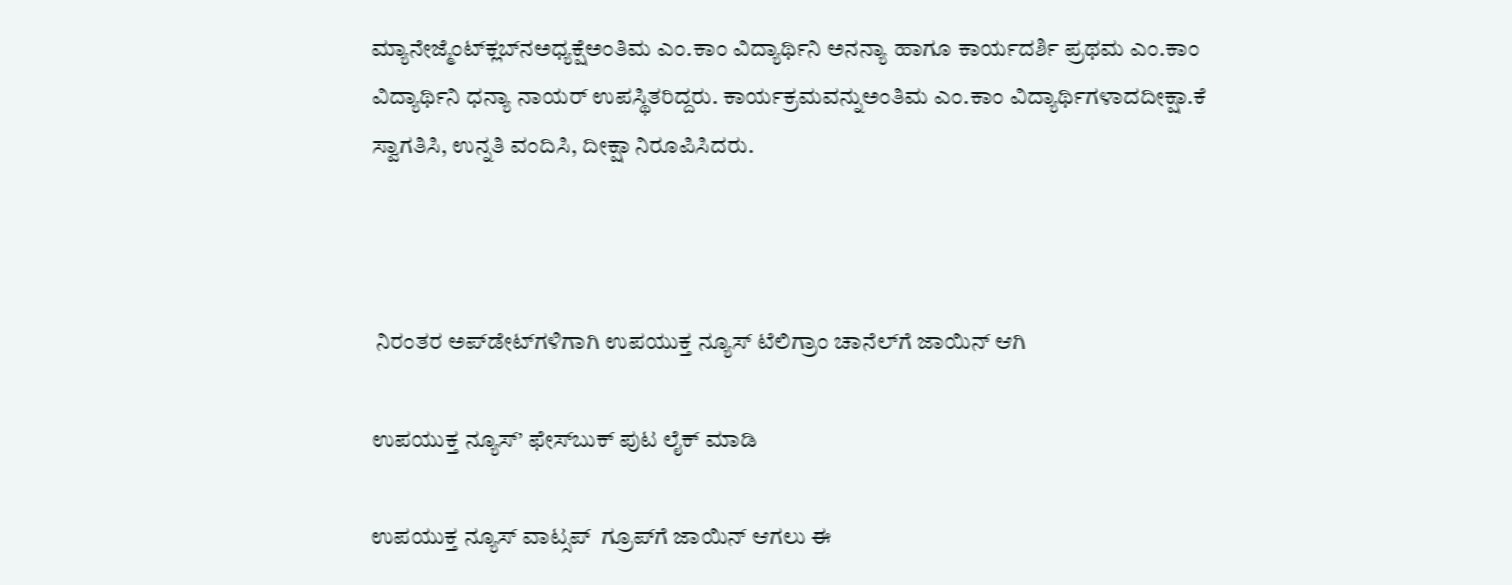ಮ್ಯಾನೇಜ್ಮೆಂಟ್‍ಕ್ಲಬ್‍ನಅಧ್ಯಕ್ಷೆಅಂತಿಮ ಎಂ.ಕಾಂ ವಿದ್ಯಾರ್ಥಿನಿ ಅನನ್ಯಾ ಹಾಗೂ ಕಾರ್ಯದರ್ಶಿ ಪ್ರಥಮ ಎಂ.ಕಾಂ ವಿದ್ಯಾರ್ಥಿನಿ ಧನ್ಯಾ ನಾಯರ್ ಉಪಸ್ಥಿತರಿದ್ದರು. ಕಾರ್ಯಕ್ರಮವನ್ನುಅಂತಿಮ ಎಂ.ಕಾಂ ವಿದ್ಯಾರ್ಥಿಗಳಾದದೀಕ್ಷಾ.ಕೆ ಸ್ವಾಗತಿಸಿ, ಉನ್ನತಿ ವಂದಿಸಿ, ದೀಕ್ಷಾ ನಿರೂಪಿಸಿದರು.



 ನಿರಂತರ ಅಪ್‌ಡೇಟ್‌ಗಳಿಗಾಗಿ ಉಪಯುಕ್ತ ನ್ಯೂಸ್‌ ಟೆಲಿಗ್ರಾಂ ಚಾನೆಲ್‌ಗೆ ಜಾಯಿನ್‌ ಆಗಿ

ಉಪಯುಕ್ತ ನ್ಯೂಸ್‌’ ಫೇಸ್‌ಬುಕ್ ಪುಟ ಲೈಕ್ ಮಾಡಿ

ಉಪಯುಕ್ತ ನ್ಯೂಸ್‌ ವಾಟ್ಸಪ್‌  ಗ್ರೂಪ್‌ಗೆ ಜಾಯಿನ್ ಆಗಲು ಈ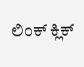ಲಿಂಕ್ ಕ್ಲಿಕ್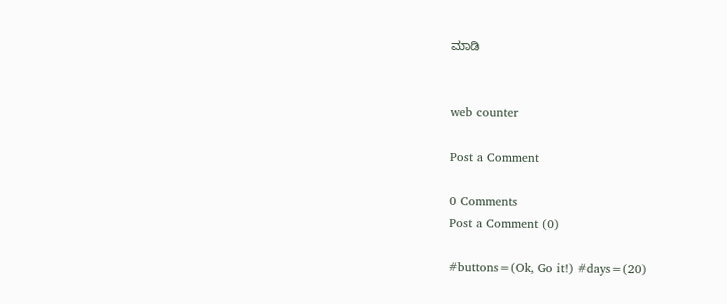ಮಾಡಿ


web counter

Post a Comment

0 Comments
Post a Comment (0)

#buttons=(Ok, Go it!) #days=(20)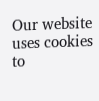Our website uses cookies to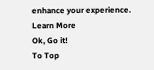enhance your experience. Learn More
Ok, Go it!
To Top